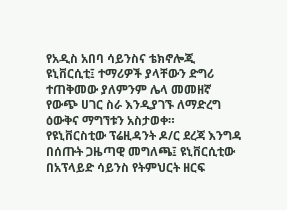የአዲስ አበባ ሳይንስና ቴክኖሎጂ ዩኒቨርሲቲ፤ ተማሪዎች ያላቸውን ድግሪ ተጠቅመው ያለምንም ሌላ መመዘኛ የውጭ ሀገር ስራ እንዲያገኙ ለማድረግ ዕውቅና ማግኘቱን አስታወቀ።
የዩኒቨርስቲው ፕሬዚዳንት ዶ/ር ደረጃ እንግዳ በሰጡት ጋዜጣዊ መግለጫ፤ ዩኒቨርሲቲው በአፕላይድ ሳይንስ የትምህርት ዘርፍ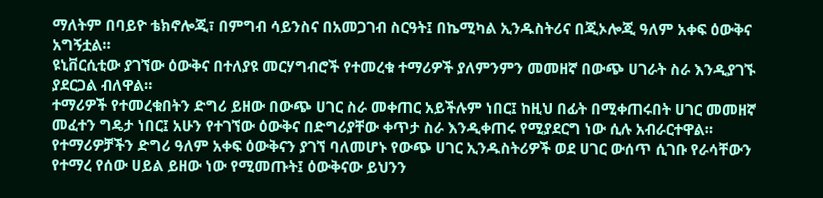ማለትም በባይዮ ቴክኖሎጂ፣ በምግብ ሳይንስና በአመጋገብ ስርዓት፤ በኬሚካል ኢንዱስትሪና በጂኦሎጂ ዓለም አቀፍ ዕውቅና አግኝቷል።
ዩኒቨርሲቲው ያገኘው ዕውቅና በተለያዩ መርሃግብሮች የተመረቁ ተማሪዎች ያለምንምን መመዘኛ በውጭ ሀገራት ስራ እንዲያገኙ ያደርጋል ብለዋል።
ተማሪዎች የተመረቁበትን ድግሪ ይዘው በውጭ ሀገር ስራ መቀጠር አይችሉም ነበር፤ ከዚህ በፊት በሚቀጠሩበት ሀገር መመዘኛ መፈተን ግዴታ ነበር፤ አሁን የተገኘው ዕውቅና በድግሪያቸው ቀጥታ ስራ እንዲቀጠሩ የሚያደርግ ነው ሲሉ አብራርተዋል።
የተማሪዎቻችን ድግሪ ዓለም አቀፍ ዕውቅናን ያገኘ ባለመሆኑ የውጭ ሀገር ኢንዱስትሪዎች ወደ ሀገር ውሰጥ ሲገቡ የራሳቸውን የተማረ የሰው ሀይል ይዘው ነው የሚመጡት፤ ዕውቅናው ይህንን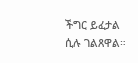ችግር ይፈታል ሲሉ ገልጸዋል።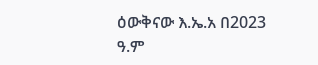ዕውቅናው እ.ኤ.አ በ2023 ዓ.ም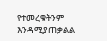የተመረቁትንም እንዳሚያጠቃልል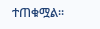ተጠቁሟል፡፡